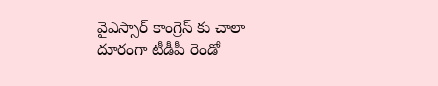వైఎస్సార్ కాంగ్రెస్ కు చాలా దూరంగా టీడీపీ రెండో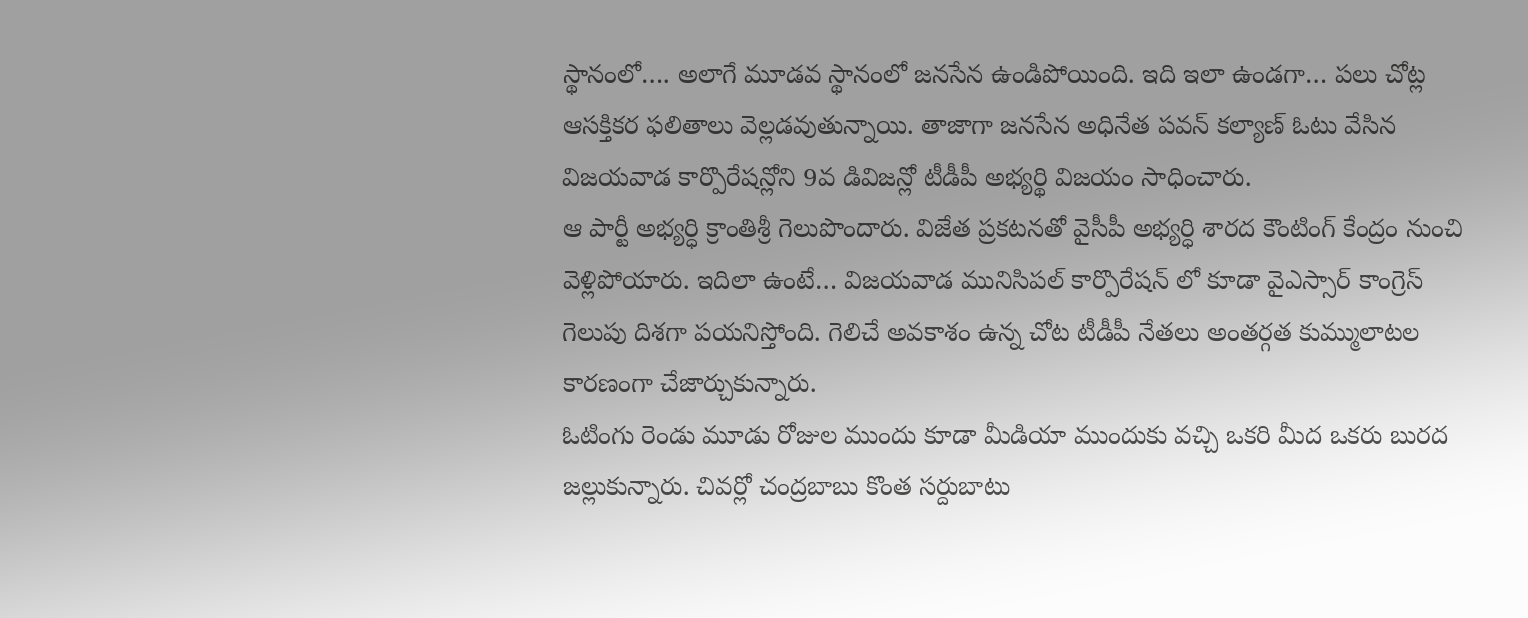స్థానంలో…. అలాగే మూడవ స్థానంలో జనసేన ఉండిపోయింది. ఇది ఇలా ఉండగా… పలు చోట్ల ఆసక్తికర ఫలితాలు వెల్లడవుతున్నాయి. తాజాగా జనసేన అధినేత పవన్ కల్యాణ్ ఓటు వేసిన విజయవాడ కార్పొరేషన్లోని 9వ డివిజన్లో టీడీపీ అభ్యర్థి విజయం సాధించారు.
ఆ పార్టీ అభ్యర్ధి క్రాంతిశ్రీ గెలుపొందారు. విజేత ప్రకటనతో వైసీపీ అభ్యర్ధి శారద కౌంటింగ్ కేంద్రం నుంచి వెళ్లిపోయారు. ఇదిలా ఉంటే… విజయవాడ మునిసిపల్ కార్పొరేషన్ లో కూడా వైఎస్సార్ కాంగ్రెస్ గెలుపు దిశగా పయనిస్తోంది. గెలిచే అవకాశం ఉన్న చోట టీడీపీ నేతలు అంతర్గత కుమ్ములాటల కారణంగా చేజార్చుకున్నారు.
ఓటింగు రెండు మూడు రోజుల ముందు కూడా మీడియా ముందుకు వచ్చి ఒకరి మీద ఒకరు బురద జల్లుకున్నారు. చివర్లో చంద్రబాబు కొంత సర్దుబాటు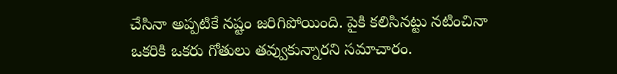చేసినా అప్పటికే నష్టం జరిగిపోయింది. పైకి కలిసినట్టు నటించినా ఒకరికి ఒకరు గోతులు తవ్వుకున్నారని సమాచారం.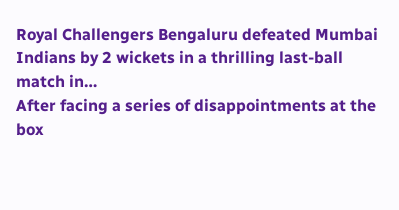Royal Challengers Bengaluru defeated Mumbai Indians by 2 wickets in a thrilling last-ball match in…
After facing a series of disappointments at the box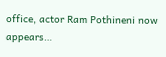office, actor Ram Pothineni now appears…